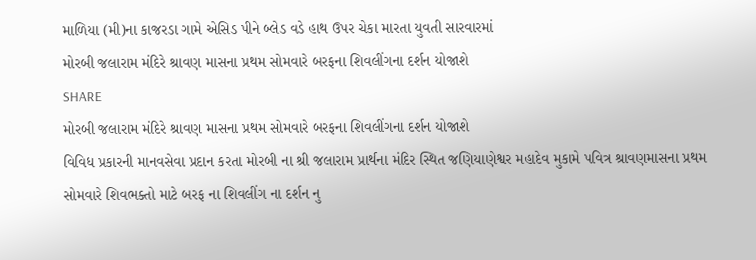માળિયા (મી)ના કાજરડા ગામે એસિડ પીને બ્લેડ વડે હાથ ઉપર ચેકા મારતા યુવતી સારવારમાં
મોરબી જલારામ મંદિરે શ્રાવણ માસના પ્રથમ સોમવારે બરફના શિવલીંગના દર્શન યોજાશે
SHARE
મોરબી જલારામ મંદિરે શ્રાવણ માસના પ્રથમ સોમવારે બરફના શિવલીંગના દર્શન યોજાશે
વિવિધ પ્રકારની માનવસેવા પ્રદાન કરતા મોરબી ના શ્રી જલારામ પ્રાર્થના મંદિર સ્થિત જણિયાણેશ્વર મહાદેવ મુકામે પવિત્ર શ્રાવણમાસના પ્રથમ સોમવારે શિવભક્તો માટે બરફ ના શિવલીંગ ના દર્શન નુ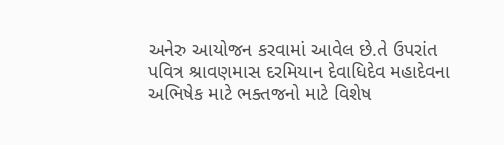અનેરુ આયોજન કરવામાં આવેલ છે.તે ઉપરાંત પવિત્ર શ્રાવણમાસ દરમિયાન દેવાધિદેવ મહાદેવના અભિષેક માટે ભક્તજનો માટે વિશેષ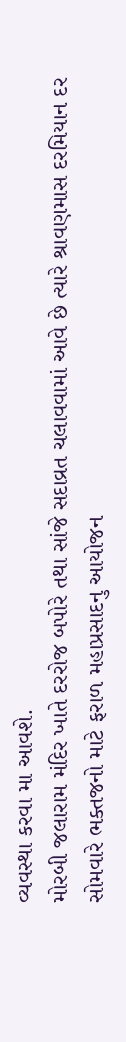વ્યવસ્થા કરવા મા આવશે.
મોરબી જલારામ મંદિર ખાતે દરરોજ બપોરે તથા સાંજે સદાવ્રત ચલાવવામાં આવે છે ત્યારે શ્રાવણમાસ દરમિયાન દર સોમવારે ભક્તજનો માટે ફરાળ મહાપ્રસાદનુ આયોજન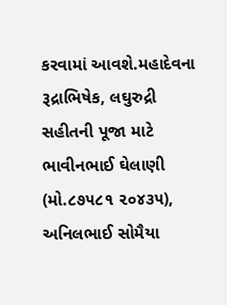કરવામાં આવશે.મહાદેવના રૂદ્રાભિષેક, લઘુરુદ્રી સહીતની પૂજા માટે ભાવીનભાઈ ઘેલાણી (મો.૮૭૫૮૧ ૨૦૪૩૫), અનિલભાઈ સોમૈયા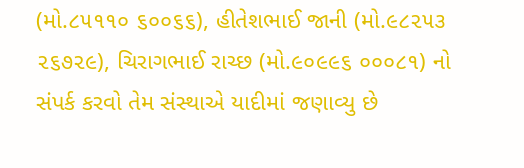(મો.૮૫૧૧૦ ૬૦૦૬૬), હીતેશભાઈ જાની (મો.૯૮૨૫૩ ૨૬૭૨૯), ચિરાગભાઈ રાચ્છ (મો.૯૦૯૯૬ ૦૦૦૮૧) નો સંપર્ક કરવો તેમ સંસ્થાએ યાદીમાં જણાવ્યુ છે